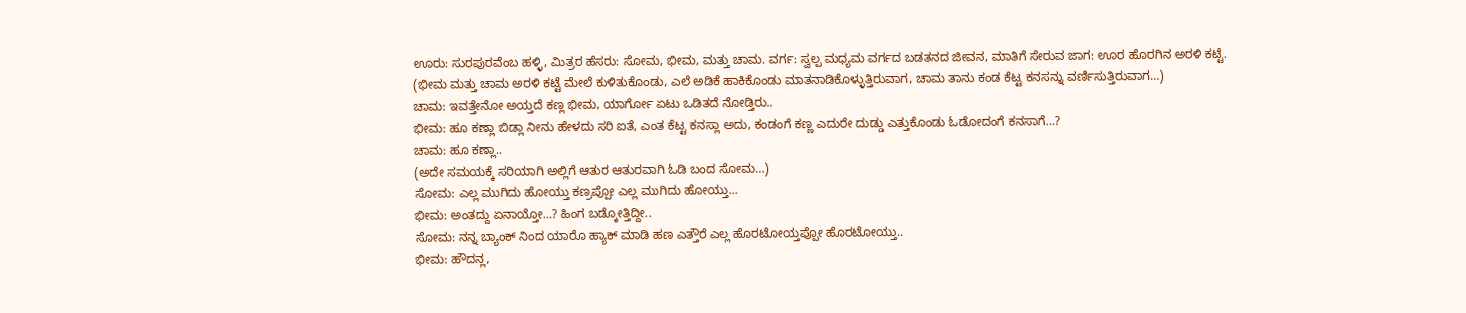ಊರು: ಸುರಪುರವೆಂಬ ಹಳ್ಳಿ, ಮಿತ್ರರ ಹೆಸರು: ಸೋಮ, ಭೀಮ, ಮತ್ತು ಚಾಮ. ವರ್ಗ: ಸ್ವಲ್ಪ ಮಧ್ಯಮ ವರ್ಗದ ಬಡತನದ ಜೀವನ, ಮಾತಿಗೆ ಸೇರುವ ಜಾಗ: ಊರ ಹೊರಗಿನ ಅರಳಿ ಕಟ್ಟೆ.
(ಭೀಮ ಮತ್ತು ಚಾಮ ಅರಳಿ ಕಟ್ಟೆ ಮೇಲೆ ಕುಳಿತುಕೊಂಡು, ಎಲೆ ಅಡಿಕೆ ಹಾಕಿಕೊಂಡು ಮಾತನಾಡಿಕೊಳ್ಳುತ್ತಿರುವಾಗ, ಚಾಮ ತಾನು ಕಂಡ ಕೆಟ್ಟ ಕನಸನ್ನು ವರ್ಣಿಸುತ್ತಿರುವಾಗ…)
ಚಾಮ: ಇವತ್ತೇನೋ ಅಯ್ತದೆ ಕಣ್ಲ ಭೀಮ, ಯಾರ್ಗೋ ಏಟು ಒಡಿತದೆ ನೋಡ್ತಿರು..
ಭೀಮ: ಹೂ ಕಣ್ಲಾ ಬಿಡ್ಲಾ ನೀನು ಹೇಳದು ಸರಿ ಐತೆ, ಎಂತ ಕೆಟ್ಟ ಕನಸ್ಲಾ ಅದು, ಕಂಡಂಗೆ ಕಣ್ಣ ಎದುರೇ ದುಡ್ಡು ಎತ್ತುಕೊಂಡು ಓಡೋದಂಗೆ ಕನಸಾಗೆ…?
ಚಾಮ: ಹೂ ಕಣ್ಲಾ..
(ಅದೇ ಸಮಯಕ್ಕೆ ಸರಿಯಾಗಿ ಅಲ್ಲಿಗೆ ಆತುರ ಆತುರವಾಗಿ ಓಡಿ ಬಂದ ಸೋಮ…)
ಸೋಮ: ಎಲ್ಲ ಮುಗಿದು ಹೋಯ್ತು ಕಣ್ರಪ್ಪೋ ಎಲ್ಲ ಮುಗಿದು ಹೋಯ್ತು…
ಭೀಮ: ಅಂತದ್ದು ಏನಾಯ್ತೋ…? ಹಿಂಗ ಬಡ್ಕೋತ್ತಿದ್ದೀ..
ಸೋಮ: ನನ್ನ ಬ್ಯಾಂಕ್ ನಿಂದ ಯಾರೊ ಹ್ಯಾಕ್ ಮಾಡಿ ಹಣ ಎತ್ತೌರೆ ಎಲ್ಲ ಹೊರಟೋಯ್ತಪ್ಪೋ ಹೊರಟೋಯ್ತು..
ಭೀಮ: ಹೌದನ್ಲ,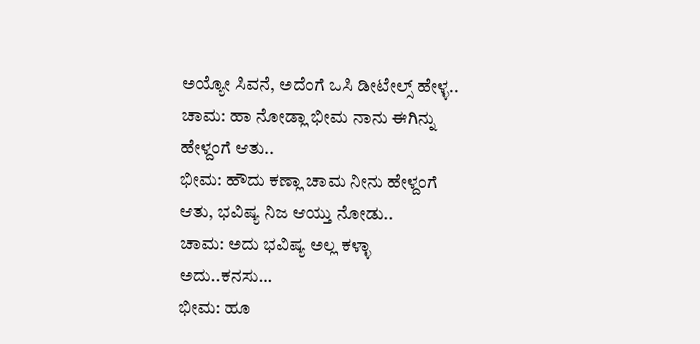ಅಯ್ಯೋ ಸಿವನೆ, ಅದೆಂಗೆ ಒಸಿ ಡೀಟೇಲ್ಸ್ ಹೇಳ್ಳ..
ಚಾಮ: ಹಾ ನೋಡ್ಲಾ ಭೀಮ ನಾನು ಈಗಿನ್ನು ಹೇಳ್ದಂಗೆ ಆತು..
ಭೀಮ: ಹೌದು ಕಣ್ಲಾ ಚಾಮ ನೀನು ಹೇಳ್ದಂಗೆ ಆತು, ಭವಿಷ್ಯ ನಿಜ ಆಯ್ತು ನೋಡು..
ಚಾಮ: ಅದು ಭವಿಷ್ಯ ಅಲ್ಲ ಕಳ್ಳಾ ಅದು..ಕನಸು…
ಭೀಮ: ಹೂ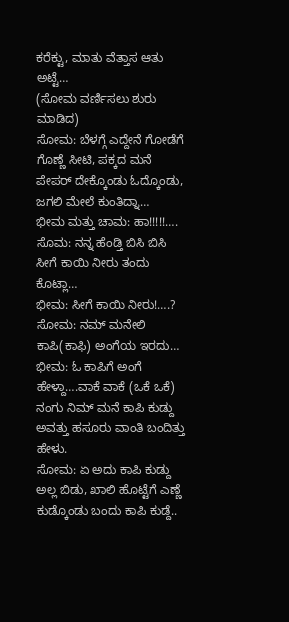ಕರೆಕ್ಟು, ಮಾತು ವೆತ್ತಾಸ ಆತು ಅಟ್ಟೆ…
(ಸೋಮ ವರ್ಣಿಸಲು ಶುರು ಮಾಡಿದ)
ಸೋಮ: ಬೆಳಗ್ಗೆ ಎದ್ದೇನೆ ಗೋಡೆಗೆ ಗೊಣ್ಣೆ ಸೀಟಿ, ಪಕ್ಕದ ಮನೆ ಪೇಪರ್ ದೇಕ್ಕೊಂಡು ಓದ್ಕೊಂಡು, ಜಗಲಿ ಮೇಲೆ ಕುಂತಿದ್ನಾ…
ಭೀಮ ಮತ್ತು ಚಾಮ: ಹಾ!!!!!….
ಸೊಮ: ನನ್ನ ಹೆಂಡ್ತಿ ಬಿಸಿ ಬಿಸಿ ಸೀಗೆ ಕಾಯಿ ನೀರು ತಂದು ಕೊಟ್ಲಾ…
ಭೀಮ: ಸೀಗೆ ಕಾಯಿ ನೀರು!….?
ಸೋಮ: ನಮ್ ಮನೇಲಿ ಕಾಪಿ(ಕಾಫಿ) ಅಂಗೆಯ ಇರದು…
ಭೀಮ: ಓ ಕಾಪಿಗೆ ಅಂಗೆ ಹೇಳ್ದಾ….ವಾಕೆ ವಾಕೆ (ಒಕೆ ಒಕೆ) ನಂಗು ನಿಮ್ ಮನೆ ಕಾಪಿ ಕುಡ್ದು ಅವತ್ತು ಹಸೂರು ವಾಂತಿ ಬಂದಿತ್ತು ಹೇಳು.
ಸೋಮ: ಏ ಅದು ಕಾಪಿ ಕುಡ್ದು ಅಲ್ಲ ಬಿಡು, ಖಾಲಿ ಹೊಟ್ಟೆಗೆ ಎಣ್ಣೆ ಕುಡ್ಕೊಂಡು ಬಂದು ಕಾಪಿ ಕುಡ್ದೆ..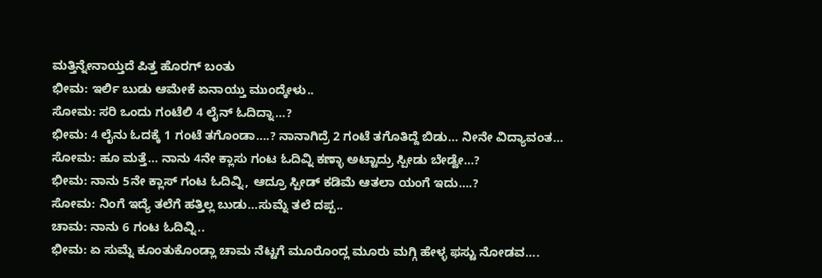ಮತ್ತಿನ್ನೇನಾಯ್ತದೆ ಪಿತ್ತ ಹೊರಗ್ ಬಂತು
ಭೀಮ: ಇರ್ಲಿ ಬುಡು ಆಮೇಕೆ ಏನಾಯ್ತು ಮುಂದ್ಕೇಳು..
ಸೋಮ: ಸರಿ ಒಂದು ಗಂಟೆಲಿ 4 ಲೈನ್ ಓದಿದ್ನಾ…?
ಭೀಮ: 4 ಲೈನು ಓದಕ್ಕೆ 1 ಗಂಟೆ ತಗೊಂಡಾ….? ನಾನಾಗಿದ್ರೆ 2 ಗಂಟೆ ತಗೊತಿದ್ದೆ ಬಿಡು… ನೀನೇ ವಿದ್ಯಾವಂತ…
ಸೋಮ: ಹೂ ಮತ್ತೆ… ನಾನು 4ನೇ ಕ್ಲಾಸು ಗಂಟ ಓದಿವ್ನಿ ಕಣ್ಳಾ ಅಟ್ಟಾದ್ರು ಸ್ಪೀಡು ಬೇಡ್ವೇ…?
ಭೀಮ: ನಾನು 5ನೇ ಕ್ಲಾಸ್ ಗಂಟ ಓದಿವ್ನಿ, ಆದ್ರೂ ಸ್ಪೀಡ್ ಕಡಿಮೆ ಆತಲಾ ಯಂಗೆ ಇದು….?
ಸೋಮ: ನಿಂಗೆ ಇದ್ಯೆ ತಲೆಗೆ ಹತ್ತಿಲ್ಲ ಬುಡು…ಸುಮ್ನೆ ತಲೆ ದಪ್ಪ..
ಚಾಮ: ನಾನು 6 ಗಂಟ ಓದಿವ್ನಿ..
ಭೀಮ: ಏ ಸುಮ್ನೆ ಕೂಂತುಕೊಂಡ್ಲಾ ಚಾಮ ನೆಟ್ಟಗೆ ಮೂರೊಂದ್ಲ ಮೂರು ಮಗ್ಗಿ ಹೇಳ್ಳ ಫಸ್ಟು ನೋಡವ….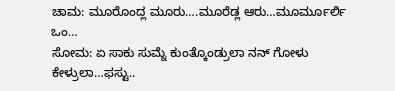ಚಾಮ: ಮೂರೊಂದ್ಲ ಮೂರು….ಮೂರೆಡ್ಲ ಆರು…ಮೂರ್ಮೂರ್ಲಿ ಒಂ…
ಸೋಮ: ಏ ಸಾಕು ಸುಮ್ನೆ ಕುಂತ್ಕೊಂಡ್ರುಲಾ ನನ್ ಗೋಳು ಕೇಳ್ರುಲಾ…ಫಸ್ಟು..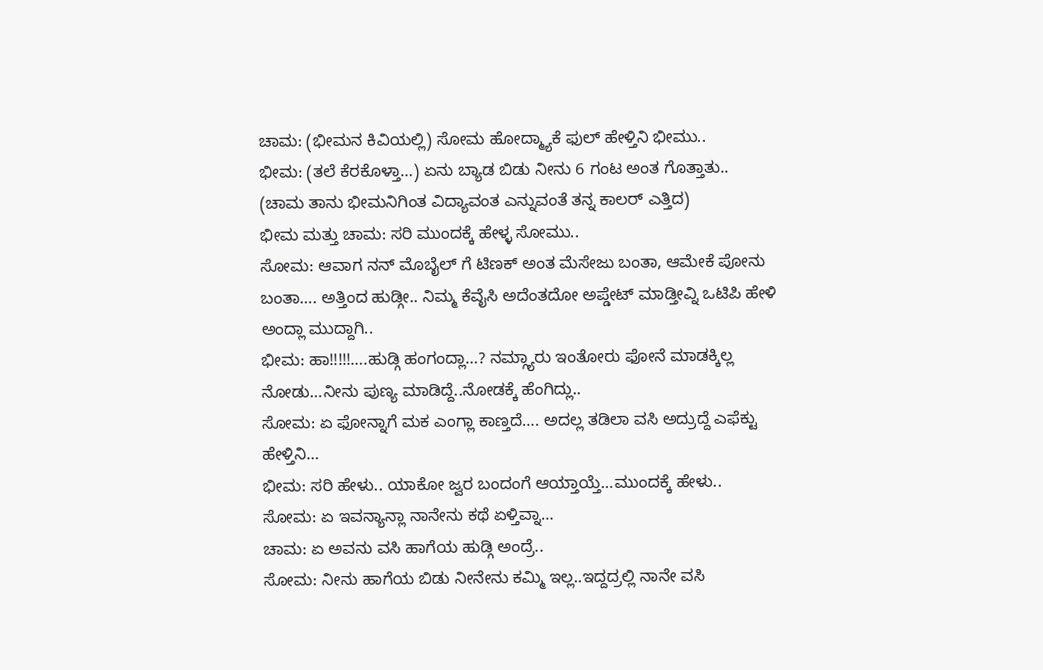ಚಾಮ: (ಭೀಮನ ಕಿವಿಯಲ್ಲಿ) ಸೋಮ ಹೋದ್ಮ್ಯಾಕೆ ಫುಲ್ ಹೇಳ್ತಿನಿ ಭೀಮು..
ಭೀಮ: (ತಲೆ ಕೆರಕೊಳ್ತಾ…) ಏನು ಬ್ಯಾಡ ಬಿಡು ನೀನು 6 ಗಂಟ ಅಂತ ಗೊತ್ತಾತು..
(ಚಾಮ ತಾನು ಭೀಮನಿಗಿಂತ ವಿದ್ಯಾವಂತ ಎನ್ನುವಂತೆ ತನ್ನ ಕಾಲರ್ ಎತ್ತಿದ)
ಭೀಮ ಮತ್ತು ಚಾಮ: ಸರಿ ಮುಂದಕ್ಕೆ ಹೇಳ್ಳ ಸೋಮು..
ಸೋಮ: ಆವಾಗ ನನ್ ಮೊಬೈಲ್ ಗೆ ಟಿಣಕ್ ಅಂತ ಮೆಸೇಜು ಬಂತಾ, ಆಮೇಕೆ ಪೋನು ಬಂತಾ…. ಅತ್ತಿಂದ ಹುಡ್ಗೀ.. ನಿಮ್ಮ ಕೆವೈಸಿ ಅದೆಂತದೋ ಅಪ್ಡೇಟ್ ಮಾಡ್ತೀವ್ನಿ ಒಟಿಪಿ ಹೇಳಿ ಅಂದ್ಲಾ ಮುದ್ದಾಗಿ..
ಭೀಮ: ಹಾ!!!!!….ಹುಡ್ಗಿ ಹಂಗಂದ್ಲಾ…? ನಮ್ಗ್ಯಾರು ಇಂತೋರು ಫೋನೆ ಮಾಡಕ್ಕಿಲ್ಲ ನೋಡು…ನೀನು ಪುಣ್ಯ ಮಾಡಿದ್ದೆ..ನೋಡಕ್ಕೆ ಹೆಂಗಿದ್ಲು..
ಸೋಮ: ಏ ಫೋನ್ನಾಗೆ ಮಕ ಎಂಗ್ಲಾ ಕಾಣ್ತದೆ…. ಅದಲ್ಲ ತಡಿಲಾ ವಸಿ ಅದ್ರುದ್ದೆ ಎಫೆಕ್ಟು ಹೇಳ್ತಿನಿ…
ಭೀಮ: ಸರಿ ಹೇಳು.. ಯಾಕೋ ಜ್ವರ ಬಂದಂಗೆ ಆಯ್ತಾಯ್ತೆ…ಮುಂದಕ್ಕೆ ಹೇಳು..
ಸೋಮ: ಏ ಇವನ್ಯಾನ್ಲಾ ನಾನೇನು ಕಥೆ ಏಳ್ತಿವ್ನಾ…
ಚಾಮ: ಏ ಅವನು ವಸಿ ಹಾಗೆಯ ಹುಡ್ಗಿ ಅಂದ್ರೆ..
ಸೋಮ: ನೀನು ಹಾಗೆಯ ಬಿಡು ನೀನೇನು ಕಮ್ಮಿ ಇಲ್ಲ..ಇದ್ದದ್ರಲ್ಲಿ ನಾನೇ ವಸಿ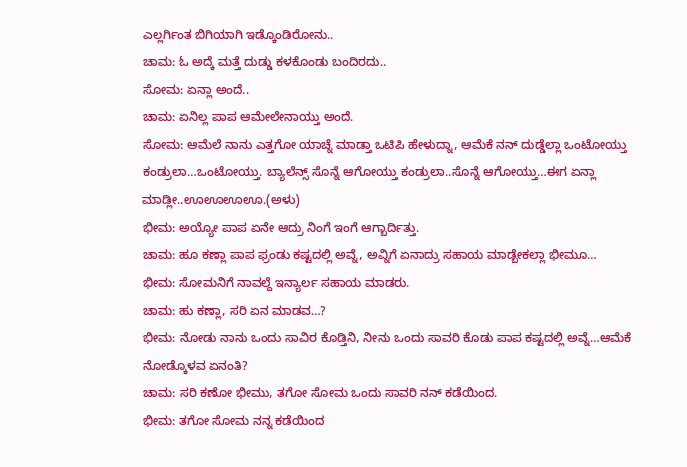ಎಲ್ಲರ್ಗಿಂತ ಬಿಗಿಯಾಗಿ ಇಡ್ಕೊಂಡಿರೋನು..
ಚಾಮ: ಓ ಅದ್ಕೆ ಮತ್ತೆ ದುಡ್ಡು ಕಳಕೊಂಡು ಬಂದಿರದು..
ಸೋಮ: ಏನ್ಲಾ ಅಂದೆ..
ಚಾಮ: ಏನಿಲ್ಲ ಪಾಪ ಆಮೇಲೇನಾಯ್ತು ಅಂದೆ.
ಸೋಮ: ಆಮೆಲೆ ನಾನು ಎತ್ತಗೋ ಯಾಚ್ನೆ ಮಾಡ್ತಾ ಒಟಿಪಿ ಹೇಳುದ್ನಾ, ಆಮೆಕೆ ನನ್ ದುಡ್ಡೆಲ್ಲಾ ಒಂಟೋಯ್ತು ಕಂಡ್ರುಲಾ…ಒಂಟೋಯ್ತು. ಬ್ಯಾಲೆನ್ಸ್ ಸೊನ್ನೆ ಆಗೋಯ್ತು ಕಂಡ್ರುಲಾ..ಸೊನ್ನೆ ಆಗೋಯ್ತು…ಈಗ ಏನ್ಲಾ ಮಾಡ್ಲೀ..ಊಊಊಊ.(ಅಳು)
ಭೀಮ: ಅಯ್ಯೋ ಪಾಪ ಏನೇ ಆದ್ರು ನಿಂಗೆ ಇಂಗೆ ಆಗ್ಬಾರ್ದಿತ್ತು.
ಚಾಮ: ಹೂ ಕಣ್ಲಾ ಪಾಪ ಫ್ರಂಡು ಕಷ್ಟದಲ್ಲಿ ಅವ್ನೆ, ಅವ್ನಿಗೆ ಏನಾದ್ರು ಸಹಾಯ ಮಾಡ್ಬೇಕಲ್ಲಾ ಭೀಮೂ…
ಭೀಮ: ಸೋಮನಿಗೆ ನಾವಲ್ದೆ ಇನ್ಯಾರ್ಲ ಸಹಾಯ ಮಾಡರು.
ಚಾಮ: ಹು ಕಣ್ಲಾ, ಸರಿ ಏನ ಮಾಡವ…?
ಭೀಮ: ನೋಡು ನಾನು ಒಂದು ಸಾವಿರ ಕೊಡ್ತಿನಿ, ನೀನು ಒಂದು ಸಾವರಿ ಕೊಡು ಪಾಪ ಕಷ್ಟದಲ್ಲಿ ಅವ್ನೆ…ಆಮೆಕೆ ನೋಡ್ಕೊಳವ ಏನಂತಿ?
ಚಾಮ: ಸರಿ ಕಣೋ ಭೀಮು, ತಗೋ ಸೋಮ ಒಂದು ಸಾವರಿ ನನ್ ಕಡೆಯಿಂದ.
ಭೀಮ: ತಗೋ ಸೋಮ ನನ್ನ ಕಡೆಯಿಂದ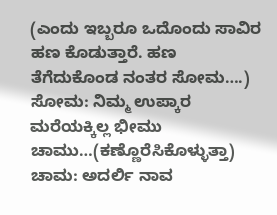(ಎಂದು ಇಬ್ಬರೂ ಒದೊಂದು ಸಾವಿರ ಹಣ ಕೊಡುತ್ತಾರೆ. ಹಣ ತೆಗೆದುಕೊಂಡ ನಂತರ ಸೋಮ….)
ಸೋಮ: ನಿಮ್ಮ ಉಪ್ಕಾರ ಮರೆಯಕ್ಕಿಲ್ಲ ಭೀಮು ಚಾಮು…(ಕಣ್ಣೊರೆಸಿಕೊಳ್ಳುತ್ತಾ)
ಚಾಮ: ಅದರ್ಲಿ ನಾವ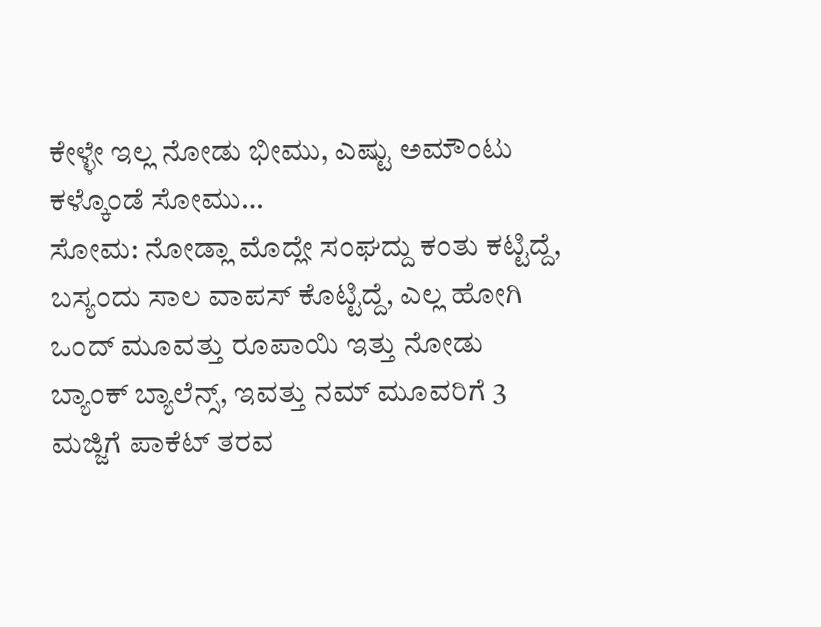ಕೇಳ್ಳೇ ಇಲ್ಲ ನೋಡು ಭೀಮು, ಎಷ್ಟು ಅಮೌಂಟು ಕಳ್ಕೊಂಡೆ ಸೋಮು…
ಸೋಮ: ನೋಡ್ಲಾ ಮೊದ್ಲೇ ಸಂಘದ್ದು ಕಂತು ಕಟ್ಟಿದ್ದೆ, ಬಸ್ಯಂದು ಸಾಲ ವಾಪಸ್ ಕೊಟ್ಟಿದ್ದೆ, ಎಲ್ಲ ಹೋಗಿ ಒಂದ್ ಮೂವತ್ತು ರೂಪಾಯಿ ಇತ್ತು ನೋಡು ಬ್ಯಾಂಕ್ ಬ್ಯಾಲೆನ್ಸ್, ಇವತ್ತು ನಮ್ ಮೂವರಿಗೆ 3 ಮಜ್ಜಿಗೆ ಪಾಕೆಟ್ ತರವ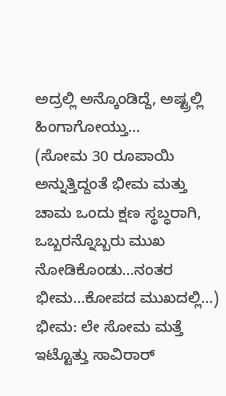ಅದ್ರಲ್ಲಿ ಅನ್ಕೊಂಡಿದ್ದೆ, ಅಷ್ಟ್ರಲ್ಲಿ ಹಿಂಗಾಗೋಯ್ತು…
(ಸೋಮ 30 ರೂಪಾಯಿ ಅನ್ನುತ್ತಿದ್ದಂತೆ ಭೀಮ ಮತ್ತು ಚಾಮ ಒಂದು ಕ್ಷಣ ಸ್ಥಬ್ಧರಾಗಿ, ಒಬ್ಬರನ್ನೊಬ್ಬರು ಮುಖ ನೋಡಿಕೊಂಡು…ನಂತರ ಭೀಮ…ಕೋಪದ ಮುಖದಲ್ಲಿ…)
ಭೀಮ: ಲೇ ಸೋಮ ಮತ್ತೆ ಇಟ್ಟೊತ್ತು ಸಾವಿರಾರ್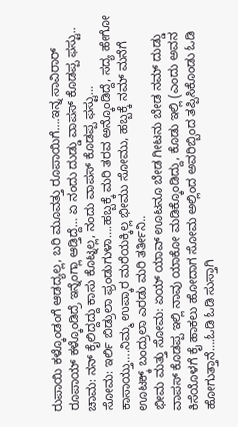ರುಪಾಯಿ ಕಳ್ಕೊಂಡಂಗೆ ಆಡದ್ಯಲ್ಲ, ಬರಿ ಮೂವತ್ತು ರೂಪಾಯಿಗೆ….ಇನ್ನ ಸಾವಿರಾರ್ ರೂಪಾಯ್ ಕಳ್ಕೊಂಡಿದ್ರೆ ಇನ್ನೆಂಗ್ಲಾ ಆಡ್ತಿದ್ದೆ… ಏ ನಂದು ದುಡ್ಡು ವಾಪಸ್ ಕೊಡಪ್ಪ ಫಸ್ಟು..
ಚಾಮ: ನನ್ ಕೈಲಿದ್ದದ್ದು ಕಾಸು ಕೊಟ್ನಲ್ಲ, ನಂದು ವಾಪಸ್ ಕೊಡಪ್ಪ ಫಸ್ಟು…
ಸೋಮ: ಇರ್ಲಿ ಬಿಡ್ರುಲಾ ಫ್ರಂಡುಗುಳಾ….ಹಬ್ಬಕ್ಕೆ ಮರಿ ತರವ ಅನ್ಕೊಂಡಿದ್ದೆ, ಸದ್ಯ ಹೇಗೋ ಕಾಸಾಯ್ತು….ನಿಮ್ಮ ಉಪ್ಕಾರ ಮರೆಯಕ್ಕಿಲ್ಲ ಭೀಮು ಸೋಮು, ಹಬ್ಬಕ್ಕೆ ನಮ್ ಮನೆಗೆ ಊಟಕ್ಕ್ ಬಂದ್ರುಲಾ ಎರಡು ಮರಿ ತರ್ತೀನಿ..
ಭೀಮ ಮತ್ತು ಸೋಮ: ಏಯ್ ಯಾವ್ ಊಟನೂ ಬೇಡ ಗೀಟನು ಬೇಡ ನಮ್ ದುಡ್ಡು ವಾಪಸ್ ಕೊಡಪ್ಪ ಇಲ್ಲಿ ನಾವು ಯಾಕೋ ಮಡಿಕ್ಕೊಂಡಿದ್ದು, ಕೊಡು ಇಲ್ಲಿ (ಎಂದು ಅವನ ಕಿಸೆಯೊಳಗೆ ಕೈ ಹಾಕಲು ಹೋದಾಗ ಸೋಮ ಅಲ್ಲಿಂದ ಅವರಿಬ್ಬಿಂದ ತಪ್ಪಿಸಿಕೊಂಡು ಓಡಿ ಹೋಗುತ್ತಾನೆ….ಓಡಿ ಓಡಿ ಸುಸ್ತಾಗಿ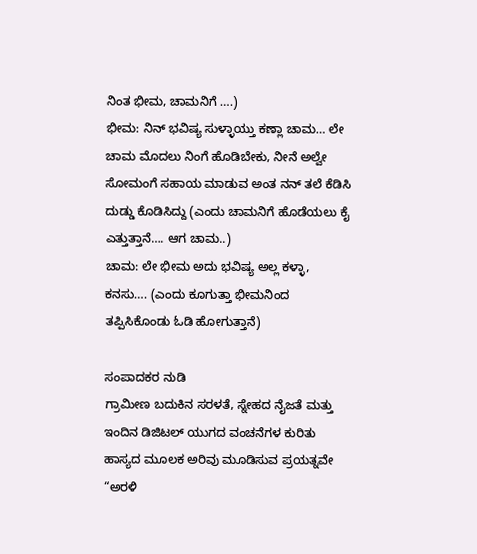ನಿಂತ ಭೀಮ, ಚಾಮನಿಗೆ ….)
ಭೀಮ: ನಿನ್ ಭವಿಷ್ಯ ಸುಳ್ಳಾಯ್ತು ಕಣ್ಲಾ ಚಾಮ… ಲೇ ಚಾಮ ಮೊದಲು ನಿಂಗೆ ಹೊಡಿಬೇಕು, ನೀನೆ ಅಲ್ವೇ ಸೋಮಂಗೆ ಸಹಾಯ ಮಾಡುವ ಅಂತ ನನ್ ತಲೆ ಕೆಡಿಸಿ ದುಡ್ಡು ಕೊಡಿಸಿದ್ದು (ಎಂದು ಚಾಮನಿಗೆ ಹೊಡೆಯಲು ಕೈ ಎತ್ತುತ್ತಾನೆ…. ಆಗ ಚಾಮ..)
ಚಾಮ: ಲೇ ಭೀಮ ಅದು ಭವಿಷ್ಯ ಅಲ್ಲ ಕಳ್ಳಾ, ಕನಸು…. (ಎಂದು ಕೂಗುತ್ತಾ ಭೀಮನಿಂದ ತಪ್ಪಿಸಿಕೊಂಡು ಓಡಿ ಹೋಗುತ್ತಾನೆ)

ಸಂಪಾದಕರ ನುಡಿ
ಗ್ರಾಮೀಣ ಬದುಕಿನ ಸರಳತೆ, ಸ್ನೇಹದ ನೈಜತೆ ಮತ್ತು ಇಂದಿನ ಡಿಜಿಟಲ್ ಯುಗದ ವಂಚನೆಗಳ ಕುರಿತು ಹಾಸ್ಯದ ಮೂಲಕ ಅರಿವು ಮೂಡಿಸುವ ಪ್ರಯತ್ನವೇ “ಅರಳಿ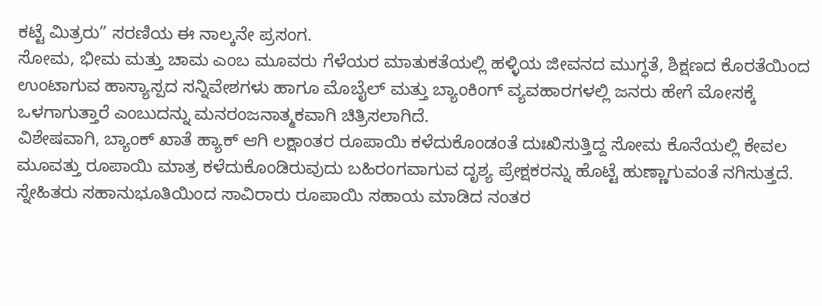ಕಟ್ಟೆ ಮಿತ್ರರು” ಸರಣಿಯ ಈ ನಾಲ್ಕನೇ ಪ್ರಸಂಗ.
ಸೋಮ, ಭೀಮ ಮತ್ತು ಚಾಮ ಎಂಬ ಮೂವರು ಗೆಳೆಯರ ಮಾತುಕತೆಯಲ್ಲಿ ಹಳ್ಳಿಯ ಜೀವನದ ಮುಗ್ಧತೆ, ಶಿಕ್ಷಣದ ಕೊರತೆಯಿಂದ ಉಂಟಾಗುವ ಹಾಸ್ಯಾಸ್ಪದ ಸನ್ನಿವೇಶಗಳು ಹಾಗೂ ಮೊಬೈಲ್ ಮತ್ತು ಬ್ಯಾಂಕಿಂಗ್ ವ್ಯವಹಾರಗಳಲ್ಲಿ ಜನರು ಹೇಗೆ ಮೋಸಕ್ಕೆ ಒಳಗಾಗುತ್ತಾರೆ ಎಂಬುದನ್ನು ಮನರಂಜನಾತ್ಮಕವಾಗಿ ಚಿತ್ರಿಸಲಾಗಿದೆ.
ವಿಶೇಷವಾಗಿ, ಬ್ಯಾಂಕ್ ಖಾತೆ ಹ್ಯಾಕ್ ಆಗಿ ಲಕ್ಷಾಂತರ ರೂಪಾಯಿ ಕಳೆದುಕೊಂಡಂತೆ ದುಃಖಿಸುತ್ತಿದ್ದ ಸೋಮ ಕೊನೆಯಲ್ಲಿ ಕೇವಲ ಮೂವತ್ತು ರೂಪಾಯಿ ಮಾತ್ರ ಕಳೆದುಕೊಂಡಿರುವುದು ಬಹಿರಂಗವಾಗುವ ದೃಶ್ಯ ಪ್ರೇಕ್ಷಕರನ್ನು ಹೊಟ್ಟೆ ಹುಣ್ಣಾಗುವಂತೆ ನಗಿಸುತ್ತದೆ. ಸ್ನೇಹಿತರು ಸಹಾನುಭೂತಿಯಿಂದ ಸಾವಿರಾರು ರೂಪಾಯಿ ಸಹಾಯ ಮಾಡಿದ ನಂತರ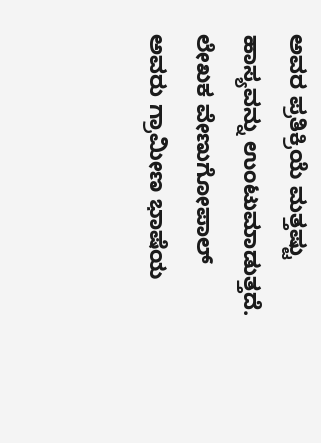ಅವರ ಪ್ರತಿಕ್ರಿಯೆ ಮತ್ತಷ್ಟು ಹಾಸ್ಯವನ್ನು ಉಂಟುಮಾಡುತ್ತದೆ.
ಲೇಖಕ ವೇಣುಗೋಪಾಲ್ ಅವರು ಗ್ರಾಮೀಣ ಭಾಷೆಯ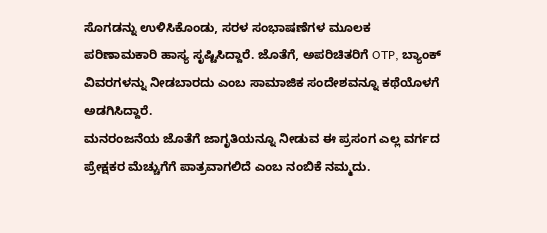ಸೊಗಡನ್ನು ಉಳಿಸಿಕೊಂಡು, ಸರಳ ಸಂಭಾಷಣೆಗಳ ಮೂಲಕ ಪರಿಣಾಮಕಾರಿ ಹಾಸ್ಯ ಸೃಷ್ಟಿಸಿದ್ದಾರೆ. ಜೊತೆಗೆ, ಅಪರಿಚಿತರಿಗೆ OTP, ಬ್ಯಾಂಕ್ ವಿವರಗಳನ್ನು ನೀಡಬಾರದು ಎಂಬ ಸಾಮಾಜಿಕ ಸಂದೇಶವನ್ನೂ ಕಥೆಯೊಳಗೆ ಅಡಗಿಸಿದ್ದಾರೆ.
ಮನರಂಜನೆಯ ಜೊತೆಗೆ ಜಾಗೃತಿಯನ್ನೂ ನೀಡುವ ಈ ಪ್ರಸಂಗ ಎಲ್ಲ ವರ್ಗದ ಪ್ರೇಕ್ಷಕರ ಮೆಚ್ಚುಗೆಗೆ ಪಾತ್ರವಾಗಲಿದೆ ಎಂಬ ನಂಬಿಕೆ ನಮ್ಮದು.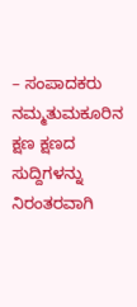– ಸಂಪಾದಕರು
ನಮ್ಮತುಮಕೂರಿನ ಕ್ಷಣ ಕ್ಷಣದ ಸುದ್ದಿಗಳನ್ನು ನಿರಂತರವಾಗಿ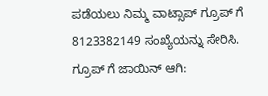ಪಡೆಯಲು ನಿಮ್ಮ ವಾಟ್ಸಾಪ್ ಗ್ರೂಪ್ ಗೆ 8123382149 ಸಂಖ್ಯೆಯನ್ನು ಸೇರಿಸಿ.
ಗ್ರೂಪ್ ಗೆ ಜಾಯಿನ್ ಆಗಿ: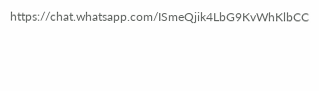https://chat.whatsapp.com/ISmeQjik4LbG9KvWhKlbCC